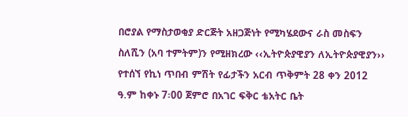በሮያል የማስታወቂያ ድርጅት አዘጋጅነት የሚካሄደውና ራስ መስፍን ስለሺን (አባ ተምትም)ን የሚዘክረው ‹‹ኢትዮጵያዊያን ለኢትዮጵያዊያን›› የተሰኘ የኪነ ጥበብ ምሽት የፊታችን አርብ ጥቅምት 28 ቀን 2012 ዓ.ም ከቀኑ 7፡00 ጀምሮ በአገር ፍቅር ቴአትር ቤት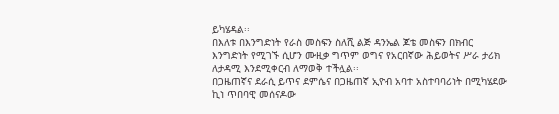ይካሄዳል፡፡
በእለቱ በእንግድነት የራስ መስፍን ስለሺ ልጅ ዳንኤል ጆቴ መስፍን በክብር እንግድነት የሚገኙ ሲሆን ሙዚቃ ግጥም ወግና የአርበኛው ሕይወትና ሥራ ታሪክ ለታዳሚ እንደሚቀርብ ለማወቅ ተችሏል፡፡
በጋዜጠኛና ደራሲ ይጥና ደምሴና በጋዜጠኛ ኢዮብ አባተ አስተባባሪነት በሚካሄደው ኪነ ጥበባዊ መሰናዶው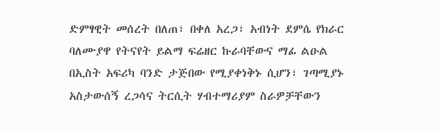ድምፃዊት መሰረት በለጠ፣ በቀለ አረጋ፣ አብነት ደምሴ የክራር ባለሙያዋ የትናየት ይልማ ፍሬዘር ኩራባቸውና ማፊ ልዑል በኢስት አፍሪካ ባንድ ታጅበው የሚያቀነቅኑ ሲሆን፣ ገጣሚያኑ አስታውሰኝ ረጋሳና ትርሲት ሃብተማሪያም ስራዎቻቸውን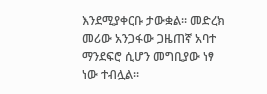እንደሚያቀርቡ ታውቋል፡፡ መድረክ መሪው አንጋፋው ጋዜጠኛ አባተ ማንደፍሮ ሲሆን መግቢያው ነፃ ነው ተብሏል፡፡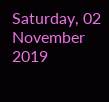Saturday, 02 November 2019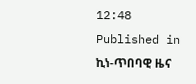12:48
Published in
ኪነ-ጥበባዊ ዜና